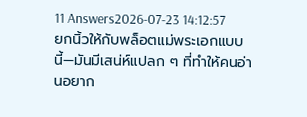11 Answers2026-07-23 14:12:57
ยกนิ้วให้กับพล็อตแม่พระเอกแบบนี้—มันมีเสน่ห์แปลก ๆ ที่ทำให้คนอ่านอยาก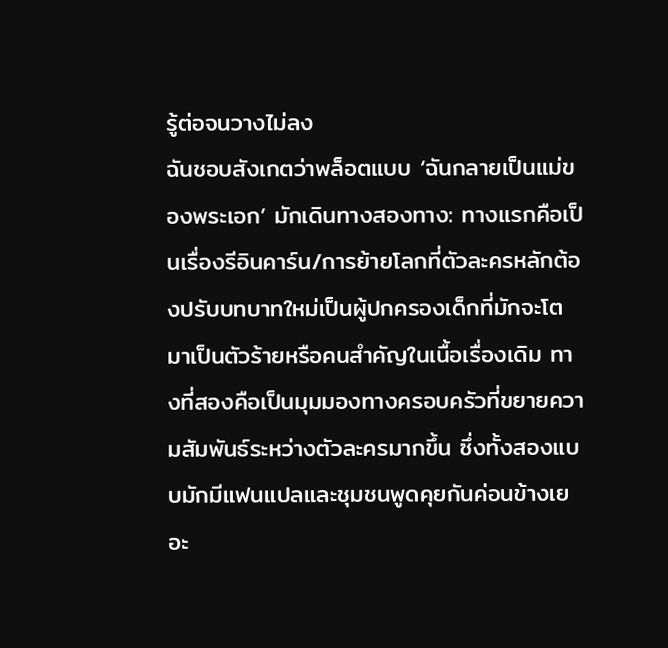รู้ต่อจนวางไม่ลง
ฉันชอบสังเกตว่าพล็อตแบบ ‘ฉันกลายเป็นแม่ของพระเอก’ มักเดินทางสองทาง: ทางแรกคือเป็นเรื่องรีอินคาร์น/การย้ายโลกที่ตัวละครหลักต้องปรับบทบาทใหม่เป็นผู้ปกครองเด็กที่มักจะโตมาเป็นตัวร้ายหรือคนสำคัญในเนื้อเรื่องเดิม ทางที่สองคือเป็นมุมมองทางครอบครัวที่ขยายความสัมพันธ์ระหว่างตัวละครมากขึ้น ซึ่งทั้งสองแบบมักมีแฟนแปลและชุมชนพูดคุยกันค่อนข้างเยอะ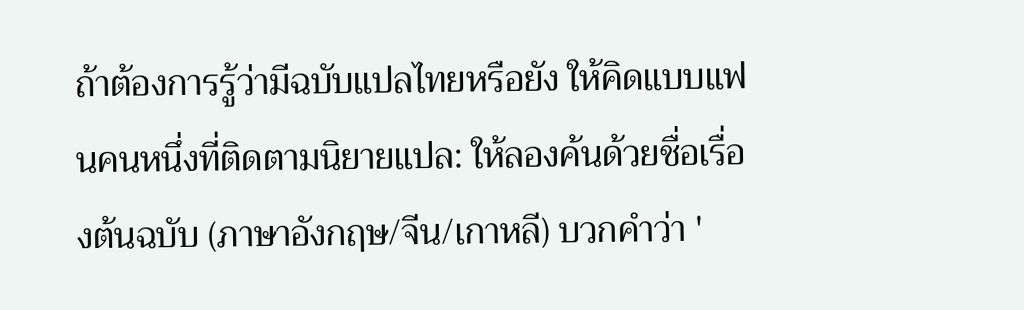ถ้าต้องการรู้ว่ามีฉบับแปลไทยหรือยัง ให้คิดแบบแฟนคนหนึ่งที่ติดตามนิยายแปล: ให้ลองค้นด้วยชื่อเรื่องต้นฉบับ (ภาษาอังกฤษ/จีน/เกาหลี) บวกคำว่า '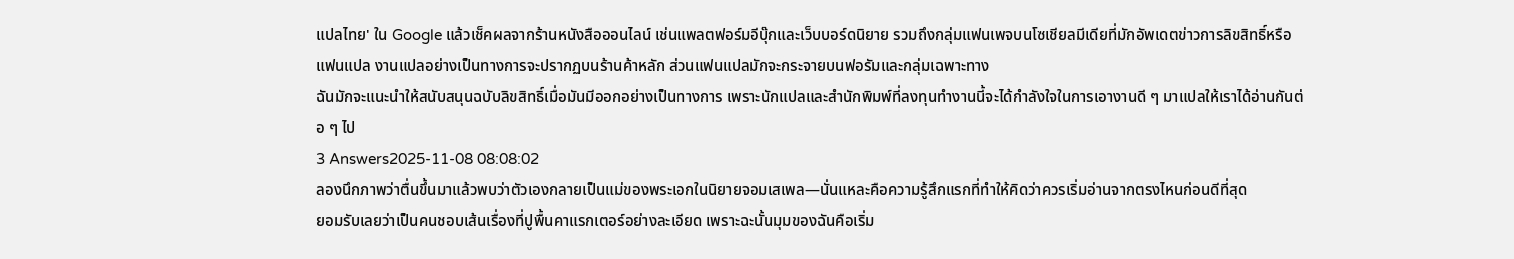แปลไทย' ใน Google แล้วเช็คผลจากร้านหนังสือออนไลน์ เช่นแพลตฟอร์มอีบุ๊กและเว็บบอร์ดนิยาย รวมถึงกลุ่มแฟนเพจบนโซเชียลมีเดียที่มักอัพเดตข่าวการลิขสิทธิ์หรือแฟนแปล งานแปลอย่างเป็นทางการจะปรากฏบนร้านค้าหลัก ส่วนแฟนแปลมักจะกระจายบนฟอรัมและกลุ่มเฉพาะทาง
ฉันมักจะแนะนำให้สนับสนุนฉบับลิขสิทธิ์เมื่อมันมีออกอย่างเป็นทางการ เพราะนักแปลและสำนักพิมพ์ที่ลงทุนทำงานนี้จะได้กำลังใจในการเอางานดี ๆ มาแปลให้เราได้อ่านกันต่อ ๆ ไป
3 Answers2025-11-08 08:08:02
ลองนึกภาพว่าตื่นขึ้นมาแล้วพบว่าตัวเองกลายเป็นแม่ของพระเอกในนิยายจอมเสเพล—นั่นแหละคือความรู้สึกแรกที่ทำให้คิดว่าควรเริ่มอ่านจากตรงไหนก่อนดีที่สุด
ยอมรับเลยว่าเป็นคนชอบเส้นเรื่องที่ปูพื้นคาแรกเตอร์อย่างละเอียด เพราะฉะนั้นมุมของฉันคือเริ่ม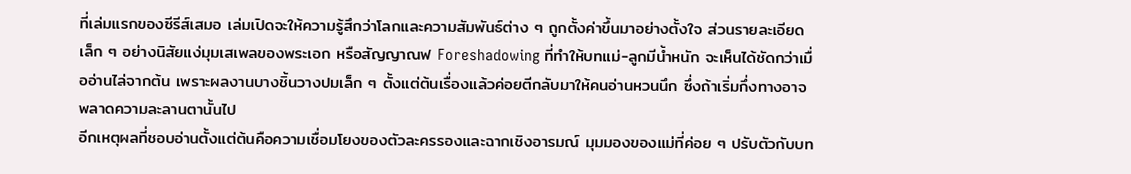ที่เล่มแรกของซีรีส์เสมอ เล่มเปิดจะให้ความรู้สึกว่าโลกและความสัมพันธ์ต่าง ๆ ถูกตั้งค่าขึ้นมาอย่างตั้งใจ ส่วนรายละเอียดเล็ก ๆ อย่างนิสัยแง่มุมเสเพลของพระเอก หรือสัญญาณฟ Foreshadowing ที่ทำให้บทแม่-ลูกมีน้ำหนัก จะเห็นได้ชัดกว่าเมื่ออ่านไล่จากต้น เพราะผลงานบางชิ้นวางปมเล็ก ๆ ตั้งแต่ต้นเรื่องแล้วค่อยตีกลับมาให้คนอ่านหวนนึก ซึ่งถ้าเริ่มกึ่งทางอาจพลาดความละลานตานั้นไป
อีกเหตุผลที่ชอบอ่านตั้งแต่ต้นคือความเชื่อมโยงของตัวละครรองและฉากเชิงอารมณ์ มุมมองของแม่ที่ค่อย ๆ ปรับตัวกับบท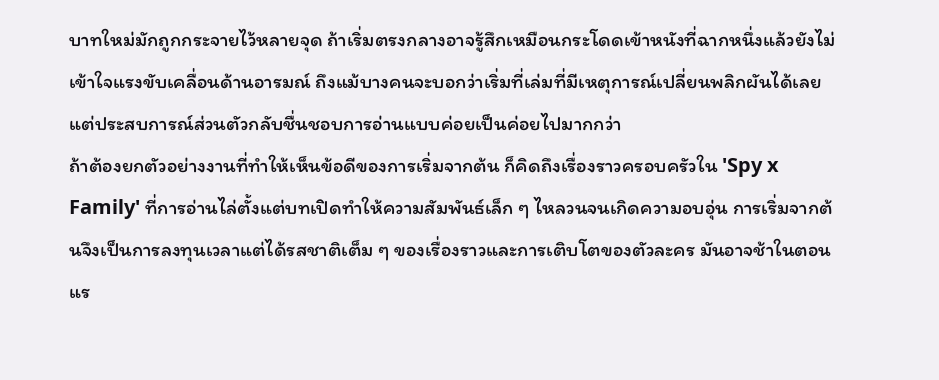บาทใหม่มักถูกกระจายไว้หลายจุด ถ้าเริ่มตรงกลางอาจรู้สึกเหมือนกระโดดเข้าหนังที่ฉากหนึ่งแล้วยังไม่เข้าใจแรงขับเคลื่อนด้านอารมณ์ ถึงแม้บางคนจะบอกว่าเริ่มที่เล่มที่มีเหตุการณ์เปลี่ยนพลิกผันได้เลย แต่ประสบการณ์ส่วนตัวกลับชื่นชอบการอ่านแบบค่อยเป็นค่อยไปมากกว่า
ถ้าต้องยกตัวอย่างงานที่ทำให้เห็นข้อดีของการเริ่มจากต้น ก็คิดถึงเรื่องราวครอบครัวใน 'Spy x Family' ที่การอ่านไล่ตั้งแต่บทเปิดทำให้ความสัมพันธ์เล็ก ๆ ไหลวนจนเกิดความอบอุ่น การเริ่มจากต้นจึงเป็นการลงทุนเวลาแต่ได้รสชาติเต็ม ๆ ของเรื่องราวและการเติบโตของตัวละคร มันอาจช้าในตอนแร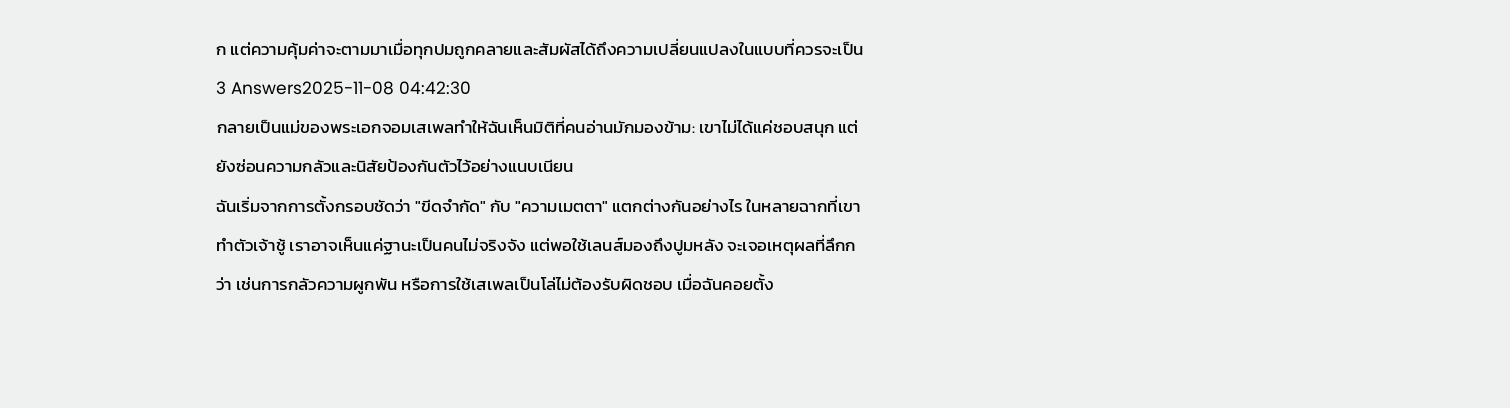ก แต่ความคุ้มค่าจะตามมาเมื่อทุกปมถูกคลายและสัมผัสได้ถึงความเปลี่ยนแปลงในแบบที่ควรจะเป็น
3 Answers2025-11-08 04:42:30
กลายเป็นแม่ของพระเอกจอมเสเพลทำให้ฉันเห็นมิติที่คนอ่านมักมองข้าม: เขาไม่ได้แค่ชอบสนุก แต่ยังซ่อนความกลัวและนิสัยป้องกันตัวไว้อย่างแนบเนียน
ฉันเริ่มจากการตั้งกรอบชัดว่า "ขีดจำกัด" กับ "ความเมตตา" แตกต่างกันอย่างไร ในหลายฉากที่เขาทำตัวเจ้าชู้ เราอาจเห็นแค่ฐานะเป็นคนไม่จริงจัง แต่พอใช้เลนส์มองถึงปูมหลัง จะเจอเหตุผลที่ลึกกว่า เช่นการกลัวความผูกพัน หรือการใช้เสเพลเป็นโล่ไม่ต้องรับผิดชอบ เมื่อฉันคอยตั้ง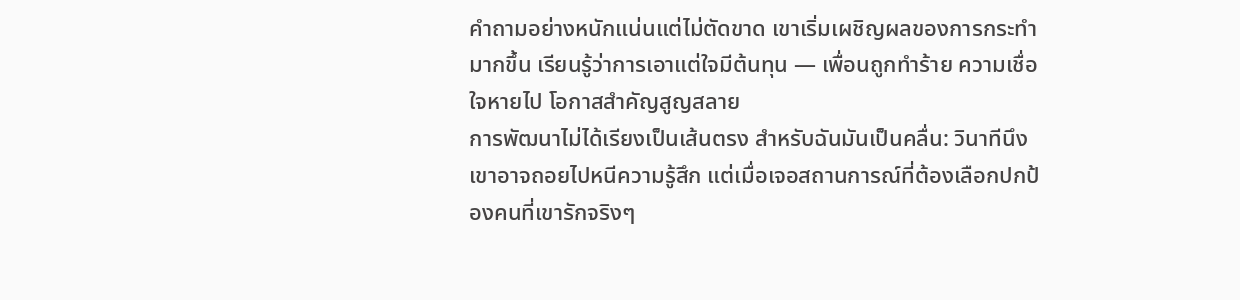คำถามอย่างหนักแน่นแต่ไม่ตัดขาด เขาเริ่มเผชิญผลของการกระทำมากขึ้น เรียนรู้ว่าการเอาแต่ใจมีต้นทุน — เพื่อนถูกทำร้าย ความเชื่อใจหายไป โอกาสสำคัญสูญสลาย
การพัฒนาไม่ได้เรียงเป็นเส้นตรง สำหรับฉันมันเป็นคลื่น: วินาทีนึงเขาอาจถอยไปหนีความรู้สึก แต่เมื่อเจอสถานการณ์ที่ต้องเลือกปกป้องคนที่เขารักจริงๆ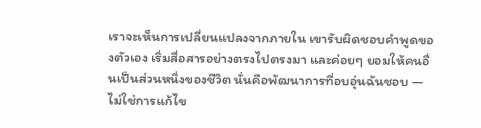เราจะเห็นการเปลี่ยนแปลงจากภายใน เขารับผิดชอบคำพูดของตัวเอง เริ่มสื่อสารอย่างตรงไปตรงมา และค่อยๆ ยอมให้คนอื่นเป็นส่วนหนึ่งของชีวิต นั่นคือพัฒนาการที่อบอุ่นฉันชอบ — ไม่ใช่การแก้ไข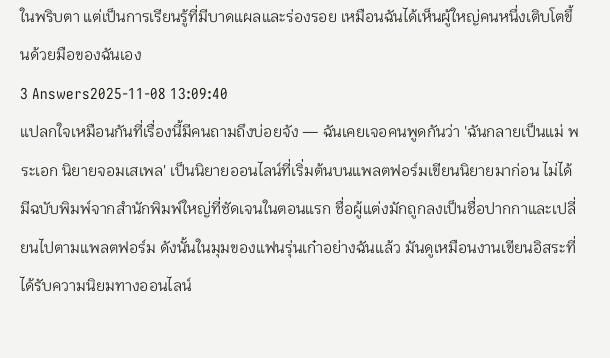ในพริบตา แต่เป็นการเรียนรู้ที่มีบาดแผลและร่องรอย เหมือนฉันได้เห็นผู้ใหญ่คนหนึ่งเติบโตขึ้นด้วยมือของฉันเอง
3 Answers2025-11-08 13:09:40
แปลกใจเหมือนกันที่เรื่องนี้มีคนถามถึงบ่อยจัง — ฉันเคยเจอคนพูดกันว่า 'ฉันกลายเป็นแม่ พระเอก นิยายจอมเสเพล' เป็นนิยายออนไลน์ที่เริ่มต้นบนแพลตฟอร์มเขียนนิยายมาก่อน ไม่ได้มีฉบับพิมพ์จากสำนักพิมพ์ใหญ่ที่ชัดเจนในตอนแรก ชื่อผู้แต่งมักถูกลงเป็นชื่อปากกาและเปลี่ยนไปตามแพลตฟอร์ม ดังนั้นในมุมของแฟนรุ่นเก๋าอย่างฉันแล้ว มันดูเหมือนงานเขียนอิสระที่ได้รับความนิยมทางออนไลน์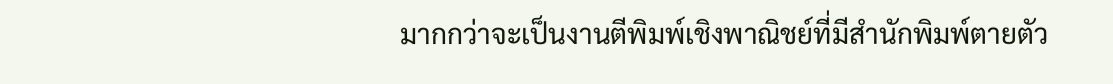มากกว่าจะเป็นงานตีพิมพ์เชิงพาณิชย์ที่มีสำนักพิมพ์ตายตัว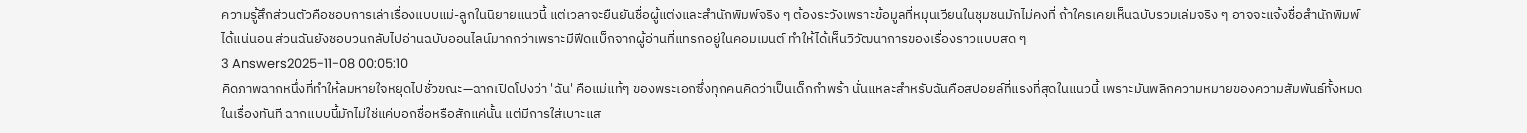ความรู้สึกส่วนตัวคือชอบการเล่าเรื่องแบบแม่-ลูกในนิยายแนวนี้ แต่เวลาจะยืนยันชื่อผู้แต่งและสำนักพิมพ์จริง ๆ ต้องระวังเพราะข้อมูลที่หมุนเวียนในชุมชนมักไม่คงที่ ถ้าใครเคยเห็นฉบับรวมเล่มจริง ๆ อาจจะแจ้งชื่อสำนักพิมพ์ได้แน่นอน ส่วนฉันยังชอบวนกลับไปอ่านฉบับออนไลน์มากกว่าเพราะมีฟีดแบ็กจากผู้อ่านที่แทรกอยู่ในคอมเมนต์ ทำให้ได้เห็นวิวัฒนาการของเรื่องราวแบบสด ๆ
3 Answers2025-11-08 00:05:10
คิดภาพฉากหนึ่งที่ทำให้ลมหายใจหยุดไปชั่วขณะ—ฉากเปิดโปงว่า 'ฉัน' คือแม่แท้ๆ ของพระเอกซึ่งทุกคนคิดว่าเป็นเด็กกำพร้า นั่นแหละสำหรับฉันคือสปอยล์ที่แรงที่สุดในแนวนี้ เพราะมันพลิกความหมายของความสัมพันธ์ทั้งหมดในเรื่องทันที ฉากแบบนี้มักไม่ใช่แค่บอกชื่อหรือสักแค่นั้น แต่มีการใส่เบาะแส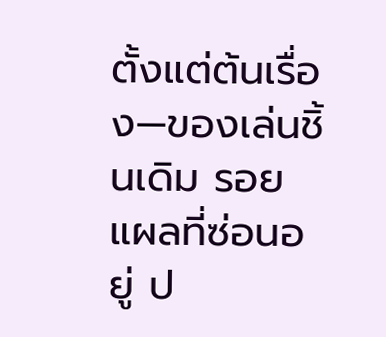ตั้งแต่ต้นเรื่อง—ของเล่นชิ้นเดิม รอยแผลที่ซ่อนอยู่ ป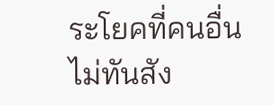ระโยคที่คนอื่นไม่ทันสัง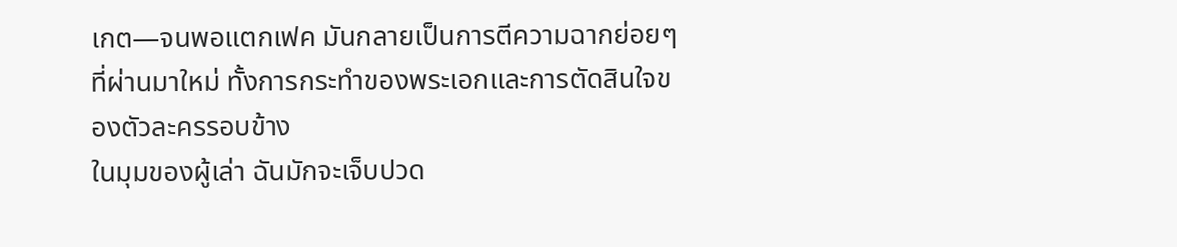เกต—จนพอแตกเฟค มันกลายเป็นการตีความฉากย่อยๆ ที่ผ่านมาใหม่ ทั้งการกระทำของพระเอกและการตัดสินใจของตัวละครรอบข้าง
ในมุมของผู้เล่า ฉันมักจะเจ็บปวด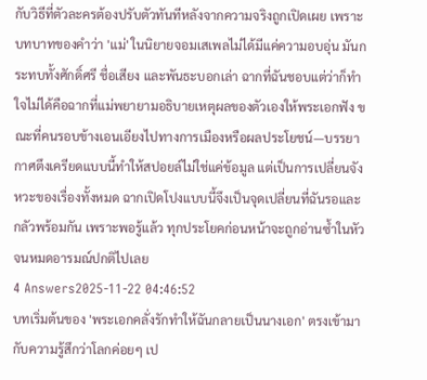กับวิธีที่ตัวละครต้องปรับตัวทันทีหลังจากความจริงถูกเปิดเผย เพราะบทบาทของคำว่า 'แม่' ในนิยายจอมเสเพลไม่ได้มีแค่ความอบอุ่น มันกระทบทั้งศักดิ์ศรี ชื่อเสียง และพันธะบอกเล่า ฉากที่ฉันชอบแต่ว่าก็ทำใจไม่ได้คือฉากที่แม่พยายามอธิบายเหตุผลของตัวเองให้พระเอกฟัง ขณะที่คนรอบข้างเอนเอียงไปทางการเมืองหรือผลประโยชน์—บรรยากาศตึงเครียดแบบนี้ทำให้สปอยล์ไม่ใช่แค่ข้อมูล แต่เป็นการเปลี่ยนจังหวะของเรื่องทั้งหมด ฉากเปิดโปงแบบนี้จึงเป็นจุดเปลี่ยนที่ฉันรอและกลัวพร้อมกัน เพราะพอรู้แล้ว ทุกประโยคก่อนหน้าจะถูกอ่านซ้ำในหัวจนหมดอารมณ์ปกติไปเลย
4 Answers2025-11-22 04:46:52
บทเริ่มต้นของ 'พระเอกคลั่งรักทําให้ฉันกลายเป็นนางเอก' ตรงเข้ามากับความรู้สึกว่าโลกค่อยๆ เป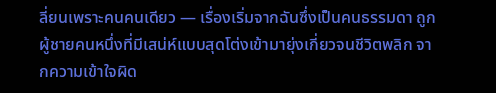ลี่ยนเพราะคนคนเดียว — เรื่องเริ่มจากฉันซึ่งเป็นคนธรรมดา ถูกผู้ชายคนหนึ่งที่มีเสน่ห์แบบสุดโต่งเข้ามายุ่งเกี่ยวจนชีวิตพลิก จากความเข้าใจผิด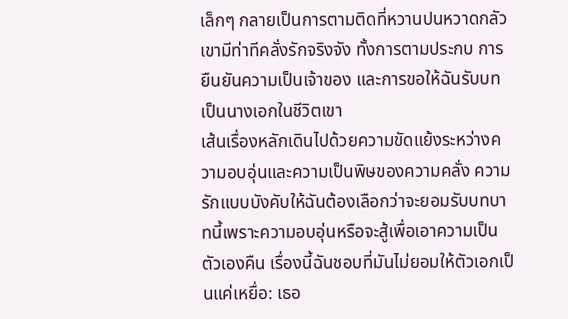เล็กๆ กลายเป็นการตามติดที่หวานปนหวาดกลัว เขามีท่าทีคลั่งรักจริงจัง ทั้งการตามประกบ การยืนยันความเป็นเจ้าของ และการขอให้ฉันรับบทเป็นนางเอกในชีวิตเขา
เส้นเรื่องหลักเดินไปด้วยความขัดแย้งระหว่างความอบอุ่นและความเป็นพิษของความคลั่ง ความรักแบบบังคับให้ฉันต้องเลือกว่าจะยอมรับบทบาทนี้เพราะความอบอุ่นหรือจะสู้เพื่อเอาความเป็นตัวเองคืน เรื่องนี้ฉันชอบที่มันไม่ยอมให้ตัวเอกเป็นแค่เหยื่อ: เธอ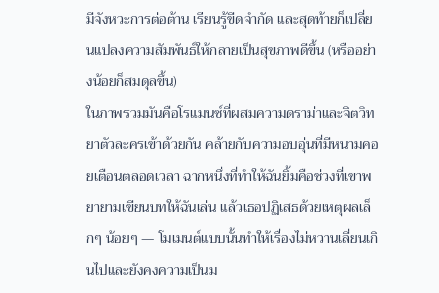มีจังหวะการต่อต้าน เรียนรู้ขีดจำกัด และสุดท้ายก็เปลี่ยนแปลงความสัมพันธ์ให้กลายเป็นสุขภาพดีขึ้น (หรืออย่างน้อยก็สมดุลขึ้น)
ในภาพรวมมันคือโรแมนซ์ที่ผสมความดราม่าและจิตวิทยาตัวละครเข้าด้วยกัน คล้ายกับความอบอุ่นที่มีหนามคอยเตือนตลอดเวลา ฉากหนึ่งที่ทำให้ฉันยิ้มคือช่วงที่เขาพยายามเขียนบทให้ฉันเล่น แล้วเธอปฏิเสธด้วยเหตุผลเล็กๆ น้อยๆ — โมเมนต์แบบนั้นทำให้เรื่องไม่หวานเลี่ยนเกินไปและยังคงความเป็นม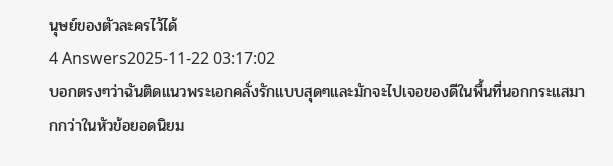นุษย์ของตัวละครไว้ได้
4 Answers2025-11-22 03:17:02
บอกตรงๆว่าฉันติดแนวพระเอกคลั่งรักแบบสุดๆและมักจะไปเจอของดีในพื้นที่นอกกระแสมากกว่าในหัวข้อยอดนิยม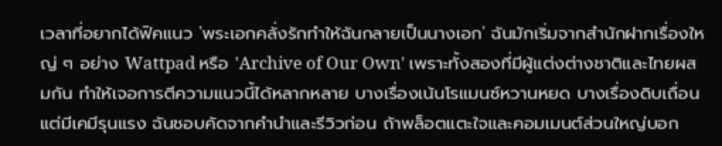เวลาที่อยากได้ฟิคแนว 'พระเอกคลั่งรักทำให้ฉันกลายเป็นนางเอก' ฉันมักเริ่มจากสำนักฝากเรื่องใหญ่ ๆ อย่าง Wattpad หรือ 'Archive of Our Own' เพราะทั้งสองที่มีผู้แต่งต่างชาติและไทยผสมกัน ทำให้เจอการตีความแนวนี้ได้หลากหลาย บางเรื่องเน้นโรแมนซ์หวานหยด บางเรื่องดิบเถื่อนแต่มีเคมีรุนแรง ฉันชอบคัดจากคำนำและรีวิวก่อน ถ้าพล็อตแตะใจและคอมเมนต์ส่วนใหญ่บอก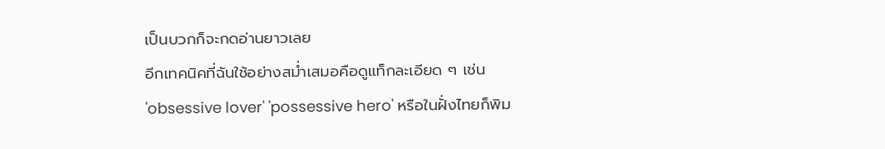เป็นบวกก็จะกดอ่านยาวเลย
อีกเทคนิคที่ฉันใช้อย่างสม่ำเสมอคือดูแท็กละเอียด ๆ เช่น 'obsessive lover' 'possessive hero' หรือในฝั่งไทยก็พิม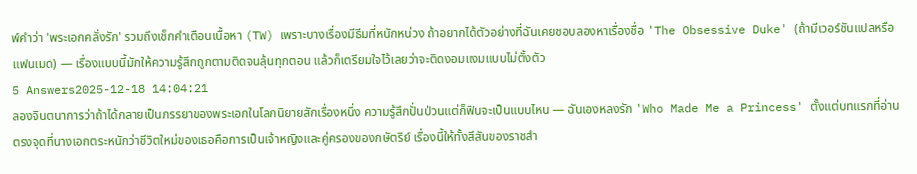พ์คำว่า 'พระเอกคลั่งรัก' รวมถึงเช็กคำเตือนเนื้อหา (TW) เพราะบางเรื่องมีธีมที่หนักหน่วง ถ้าอยากได้ตัวอย่างที่ฉันเคยชอบลองหาเรื่องชื่อ 'The Obsessive Duke' (ถ้ามีเวอร์ชันแปลหรือแฟนเมด) — เรื่องแบบนี้มักให้ความรู้สึกถูกตามติดจนลุ้นทุกตอน แล้วก็เตรียมใจไว้เลยว่าจะติดงอมแงมแบบไม่ตั้งตัว
5 Answers2025-12-18 14:04:21
ลองจินตนาการว่าถ้าได้กลายเป็นภรรยาของพระเอกในโลกนิยายสักเรื่องหนึ่ง ความรู้สึกปั่นป่วนแต่ก็ฟินจะเป็นแบบไหน — ฉันเองหลงรัก 'Who Made Me a Princess' ตั้งแต่บทแรกที่อ่าน ตรงจุดที่นางเอกตระหนักว่าชีวิตใหม่ของเธอคือการเป็นเจ้าหญิงและคู่ครองของกษัตริย์ เรื่องนี้ให้ทั้งสีสันของราชสำ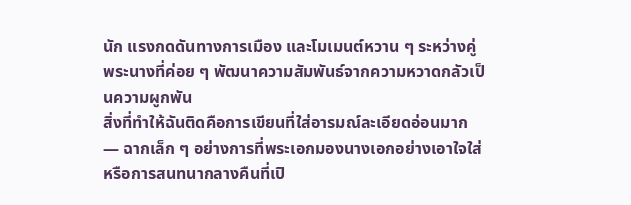นัก แรงกดดันทางการเมือง และโมเมนต์หวาน ๆ ระหว่างคู่พระนางที่ค่อย ๆ พัฒนาความสัมพันธ์จากความหวาดกลัวเป็นความผูกพัน
สิ่งที่ทำให้ฉันติดคือการเขียนที่ใส่อารมณ์ละเอียดอ่อนมาก — ฉากเล็ก ๆ อย่างการที่พระเอกมองนางเอกอย่างเอาใจใส่หรือการสนทนากลางคืนที่เปิ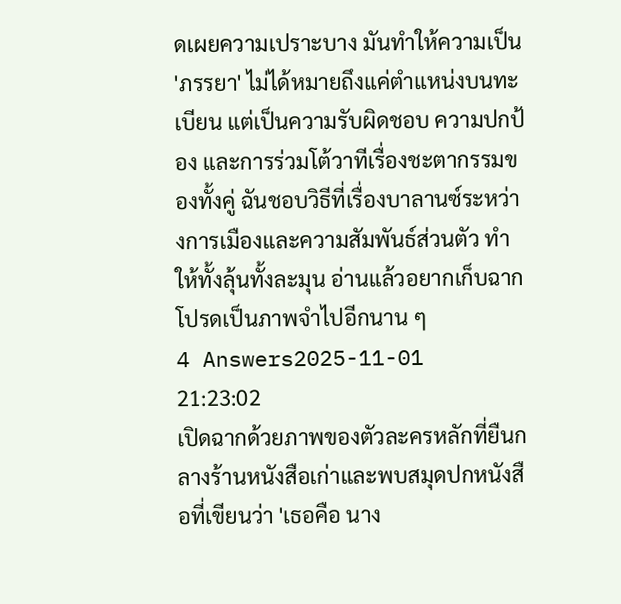ดเผยความเปราะบาง มันทำให้ความเป็น 'ภรรยา' ไม่ได้หมายถึงแค่ตำแหน่งบนทะเบียน แต่เป็นความรับผิดชอบ ความปกป้อง และการร่วมโต้วาทีเรื่องชะตากรรมของทั้งคู่ ฉันชอบวิธีที่เรื่องบาลานซ์ระหว่างการเมืองและความสัมพันธ์ส่วนตัว ทำให้ทั้งลุ้นทั้งละมุน อ่านแล้วอยากเก็บฉากโปรดเป็นภาพจำไปอีกนาน ๆ
4 Answers2025-11-01 21:23:02
เปิดฉากด้วยภาพของตัวละครหลักที่ยืนกลางร้านหนังสือเก่าและพบสมุดปกหนังสือที่เขียนว่า 'เธอคือ นาง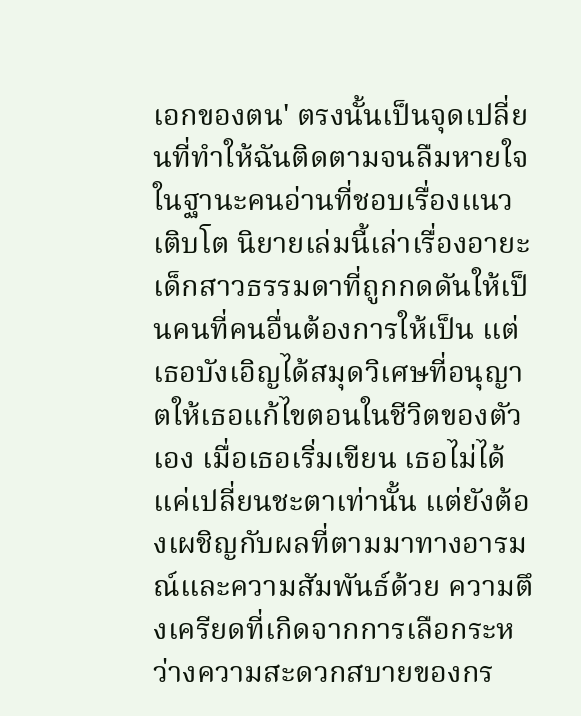เอกของตน' ตรงนั้นเป็นจุดเปลี่ยนที่ทำให้ฉันติดตามจนลืมหายใจ
ในฐานะคนอ่านที่ชอบเรื่องแนวเติบโต นิยายเล่มนี้เล่าเรื่องอายะ เด็กสาวธรรมดาที่ถูกกดดันให้เป็นคนที่คนอื่นต้องการให้เป็น แต่เธอบังเอิญได้สมุดวิเศษที่อนุญาตให้เธอแก้ไขตอนในชีวิตของตัวเอง เมื่อเธอเริ่มเขียน เธอไม่ได้แค่เปลี่ยนชะตาเท่านั้น แต่ยังต้องเผชิญกับผลที่ตามมาทางอารมณ์และความสัมพันธ์ด้วย ความตึงเครียดที่เกิดจากการเลือกระหว่างความสะดวกสบายของกร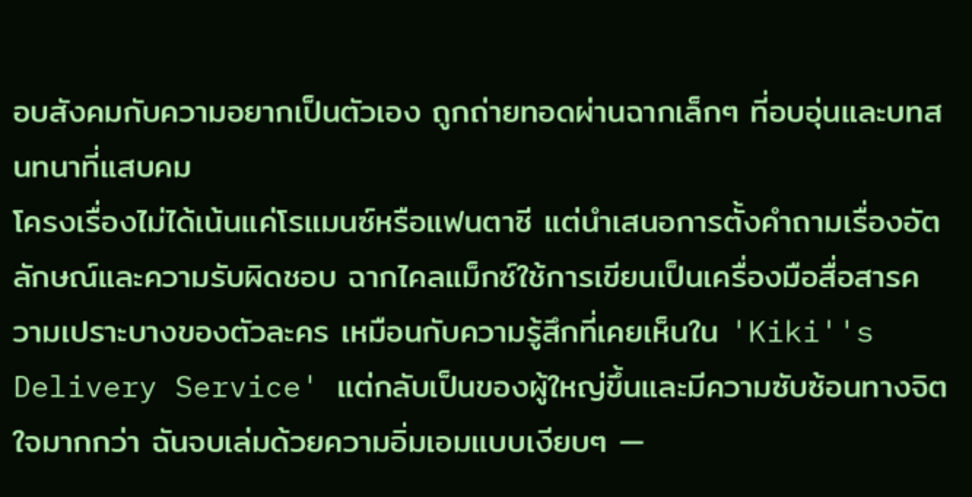อบสังคมกับความอยากเป็นตัวเอง ถูกถ่ายทอดผ่านฉากเล็กๆ ที่อบอุ่นและบทสนทนาที่แสบคม
โครงเรื่องไม่ได้เน้นแค่โรแมนซ์หรือแฟนตาซี แต่นำเสนอการตั้งคำถามเรื่องอัตลักษณ์และความรับผิดชอบ ฉากไคลแม็กซ์ใช้การเขียนเป็นเครื่องมือสื่อสารความเปราะบางของตัวละคร เหมือนกับความรู้สึกที่เคยเห็นใน 'Kiki''s Delivery Service' แต่กลับเป็นของผู้ใหญ่ขึ้นและมีความซับซ้อนทางจิตใจมากกว่า ฉันจบเล่มด้วยความอิ่มเอมแบบเงียบๆ —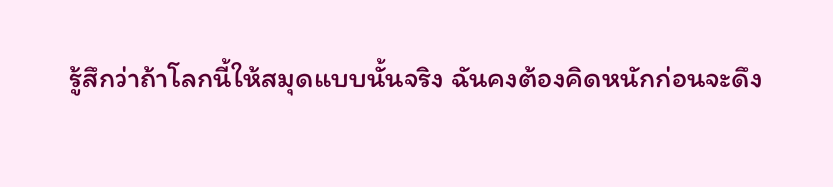รู้สึกว่าถ้าโลกนี้ให้สมุดแบบนั้นจริง ฉันคงต้องคิดหนักก่อนจะดึง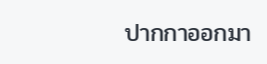ปากกาออกมา